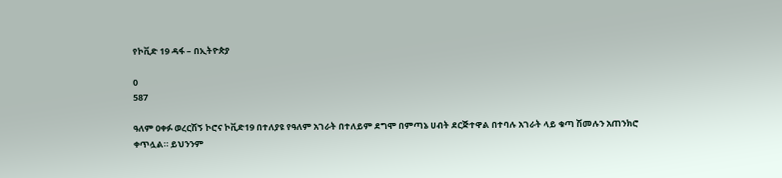የኮቪድ 19 ዳፋ – በኢትዮጵያ

0
587

ዓለም ዐቀፉ ወረርሽኝ ኮሮና ኮቪድ19 በተለያዩ የዓለም አገራት በተለይም ደግሞ በምጣኔ ሀብት ደርጅተዋል በተባሉ አገራት ላይ ቁጣ ሽመሉን አጠንክሮ ቀጥሏል። ይህንንም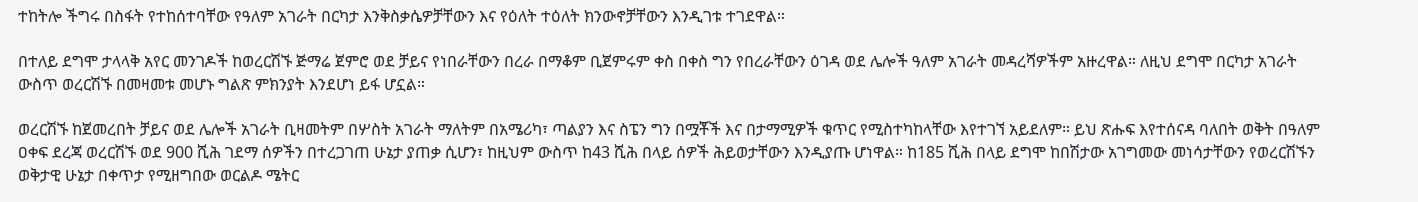ተከትሎ ችግሩ በስፋት የተከሰተባቸው የዓለም አገራት በርካታ እንቅስቃሴዎቻቸውን እና የዕለት ተዕለት ክንውኖቻቸውን እንዲገቱ ተገደዋል።

በተለይ ደግሞ ታላላቅ አየር መንገዶች ከወረርሽኙ ጅማሬ ጀምሮ ወደ ቻይና የነበራቸውን በረራ በማቆም ቢጀምሩም ቀስ በቀስ ግን የበረራቸውን ዕገዳ ወደ ሌሎች ዓለም አገራት መዳረሻዎችም አዙረዋል። ለዚህ ደግሞ በርካታ አገራት ውስጥ ወረርሽኙ በመዛመቱ መሆኑ ግልጽ ምክንያት እንደሆነ ይፋ ሆኗል።

ወረርሽኙ ከጀመረበት ቻይና ወደ ሌሎች አገራት ቢዛመትም በሦስት አገራት ማለትም በአሜሪካ፣ ጣልያን እና ስፔን ግን በሟቾች እና በታማሚዎች ቁጥር የሚስተካከላቸው እየተገኘ አይደለም። ይህ ጽሑፍ እየተሰናዳ ባለበት ወቅት በዓለም ዐቀፍ ደረጃ ወረርሽኙ ወደ 900 ሺሕ ገደማ ሰዎችን በተረጋገጠ ሁኔታ ያጠቃ ሲሆን፣ ከዚህም ውስጥ ከ43 ሺሕ በላይ ሰዎች ሕይወታቸውን እንዲያጡ ሆነዋል። ከ185 ሺሕ በላይ ደግሞ ከበሽታው አገግመው መነሳታቸውን የወረርሽኙን ወቅታዊ ሁኔታ በቀጥታ የሚዘግበው ወርልዶ ሜትር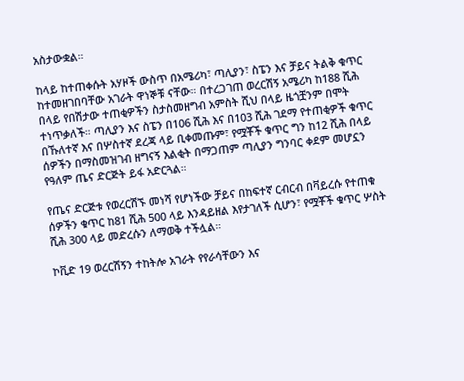አስታውቋል።

ከላይ ከተጠቀሱት አሃዞች ውስጥ በአሜሪካ፣ ጣሊያን፣ ስፔን እና ቻይና ትልቅ ቁጥር ከተመዘገበባቸው አገራት ዋነኞቹ ናቸው። በተረጋገጠ ወረርሽኝ አሜሪካ ከ188 ሺሕ በላይ የበሽታው ተጠቂዎችን ስታስመዘግብ አምስት ሺህ በላይ ዜጎቿንም በሞት ተነጥቃለች። ጣሊያን እና ስፔን በ106 ሺሕ እና በ103 ሺሕ ገደማ የተጠቂዎች ቁጥር በኹለተኛ እና በሦስተኛ ደረጃ ላይ ቢቀመጡም፣ የሟቾች ቁጥር ግን ከ12 ሺሕ በላይ ሰዎችን በማስመዝገብ ዘግናኝ እልቂት በማጋጠም ጣሊያን ግንባር ቀደም መሆኗን የዓለም ጤና ድርጅት ይፋ አድርጓል።

የጤና ድርጅቱ የወረርሽኙ መነሻ የሆነችው ቻይና በከፍተኛ ርብርብ በቫይረሱ የተጠቁ ሰዎችን ቁጥር ከ81 ሺሕ 500 ላይ እንዳይዘል እየታገለች ሲሆን፣ የሟቾች ቁጥር ሦስት ሺሕ 300 ላይ መድረሱን ለማወቅ ተችሏል።

ኮቪድ 19 ወረርሽኝን ተከትሎ አገራት የየራሳቸውን እና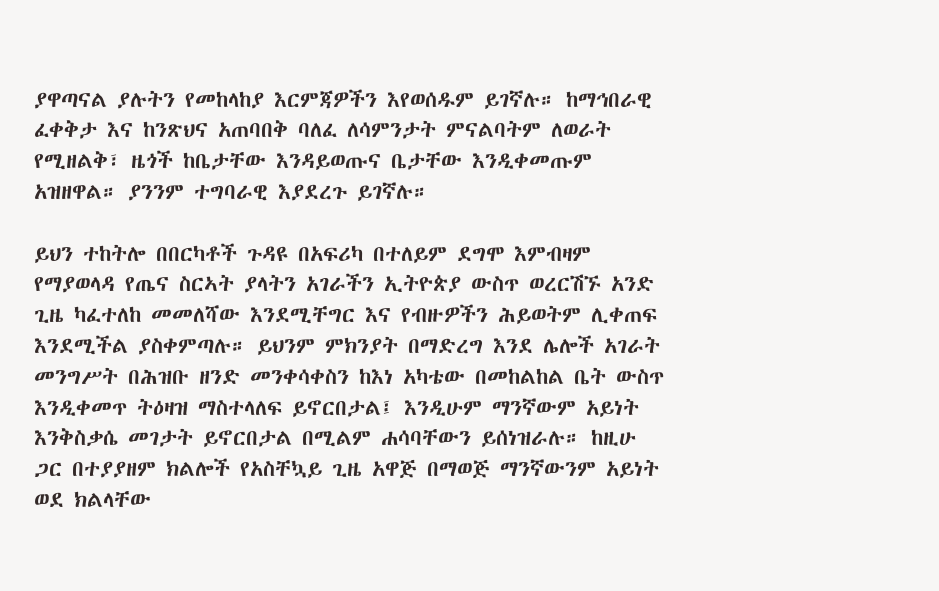ያዋጣናል ያሉትን የመከላከያ እርምጃዎችን እየወሰዱም ይገኛሉ። ከማኅበራዊ ፈቀቅታ እና ከንጽህና አጠባበቅ ባለፈ ለሳምንታት ምናልባትም ለወራት የሚዘልቅ፣ ዜጎች ከቤታቸው እንዳይወጡና ቤታቸው እንዲቀመጡም አዝዘዋል። ያንንም ተግባራዊ እያደረጉ ይገኛሉ።

ይህን ተከትሎ በበርካቶች ጉዳዩ በአፍሪካ በተለይም ደግሞ እምብዛም የማያወላዳ የጤና ስርኣት ያላትን አገራችን ኢትዮጵያ ውስጥ ወረርሽኙ አንድ ጊዜ ካፈተለከ መመለሻው እንደሚቸግር እና የብዙዎችን ሕይወትም ሊቀጠፍ እንደሚችል ያስቀምጣሉ። ይህንም ምክንያት በማድረግ እንደ ሌሎች አገራት መንግሥት በሕዝቡ ዘንድ መንቀሳቀስን ከእነ አካቴው በመከልከል ቤት ውስጥ እንዲቀመጥ ትዕዛዝ ማስተላለፍ ይኖርበታል፤ እንዲሁም ማንኛውም አይነት እንቅስቃሴ መገታት ይኖርበታል በሚልም ሐሳባቸውን ይሰነዝራሉ። ከዚሁ ጋር በተያያዘም ክልሎች የአስቸኳይ ጊዜ አዋጅ በማወጅ ማንኛውንም አይነት ወደ ክልላቸው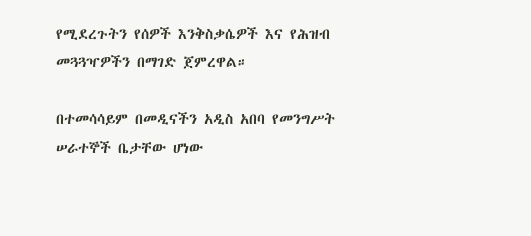የሚደረጉትን የሰዎች እንቅስቃሴዎች እና የሕዝብ መጓጓዣዎችን በማገድ ጀምረዋል።

በተመሳሳይም በመዲናችን አዲስ አበባ የመንግሥት ሠራተኞች ቤታቸው ሆነው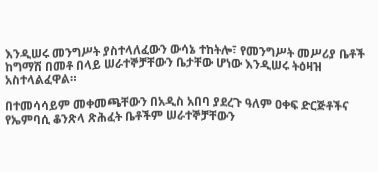እንዲሠሩ መንግሥት ያስተላለፈውን ውሳኔ ተከትሎ፣ የመንግሥት መሥሪያ ቤቶች ከግማሽ በመቶ በላይ ሠራተኞቻቸውን ቤታቸው ሆነው እንዲሠሩ ትዕዛዝ አስተላልፈዋል።

በተመሳሳይም መቀመጫቸውን በአዲስ አበባ ያደረጉ ዓለም ዐቀፍ ድርጅቶችና የኤምባሲ ቆንጽላ ጽሕፈት ቤቶችም ሠራተኞቻቸውን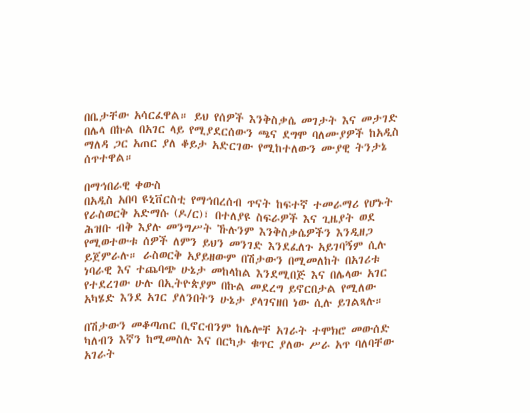በቤታቸው አሳርፈዋል። ይህ የሰዎች እንቅስቃሴ መገታት እና መታገድ በሌላ በኩል በአገር ላይ የሚያደርሰውን ጫና ደግሞ ባለሙያዎች ከአዲስ ማለዳ ጋር አጠር ያለ ቆይታ አድርገው የሚከተለውን ሙያዊ ትንታኔ ሰጥተዋል።

በማኅበራዊ ቀውስ
በአዲስ አበባ ዩኒቨርስቲ የማኅበረሰብ ጥናት ከፍተኛ ተመራማሪ የሆኑት የራስወርቅ አድማሱ (ዶ/ር)፣ በተለያዩ ስፍራዎች እና ጊዜያት ወደ ሕዝቡ ብቅ እያሉ መንግሥት ኹሉንም እንቅስቃሴዎችን እንዲዘጋ የሚወተውቱ ሰዎች ለምን ይህን መንገድ እንደፈለጉ አይገባኝም ሲሉ ይጀምራሉ። ራስወርቅ አያይዘውም በሽታውን በሚመለከት በአገሪቱ ነባራዊ እና ተጨባጭ ሁኔታ መከላከል እንደሚበጅ እና በሌላው አገር የተደረገው ሁሉ በኢትዮጵያም በኩል መደረግ ይኖርበታል የሚለው አካሄድ እንደ አገር ያለንበትን ሁኔታ ያላገናዘበ ነው ሲሉ ይገልጻሉ።

በሽታውን መቆጣጠር ቢኖርብንም ከሌሎቸ አገራት ተሞክሮ መውሰድ ካለብን እኛን ከሚመስሉ እና በርካታ ቁጥር ያለው ሥራ አጥ ባለባቸው አገራት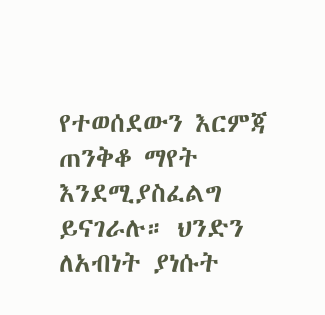የተወሰደውን እርምጃ ጠንቅቆ ማየት እንደሚያስፈልግ ይናገራሉ። ህንድን ለአብነት ያነሱት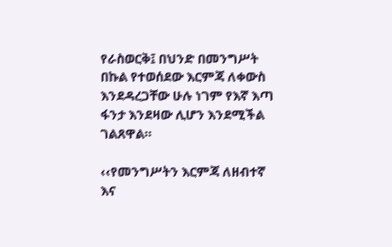የራስወርቅ፤ በህንድ በመንግሥት በኩል የተወሰደው እርምጃ ለቀውስ እንደዳረጋቸው ሁሉ ነገም የእኛ እጣ ፋንታ እንደዛው ሊሆን እንደሚችል ገልጸዋል።

‹‹የመንግሥትን እርምጃ ለዘብተኛ እና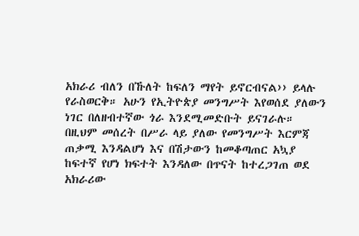አክራሪ ብለን በኹለት ከፍለን ማየት ይኖርብናል›› ይላሉ የራስወርቅ። አሁን የኢትዮጵያ መንግሥት እየወሰደ ያለውን ነገር በለዘብተኛው ጎራ እንደሚመድቡት ይናገራሉ። በዚህም መሰረት በሥራ ላይ ያለው የመንግሥት እርምጃ ጠቃሚ እንዳልሆነ እና በሽታውን ከመቆጣጠር አኳያ ከፍተኛ የሆነ ክፍተት እንዳለው በጥናት ከተረጋገጠ ወደ አክራሪው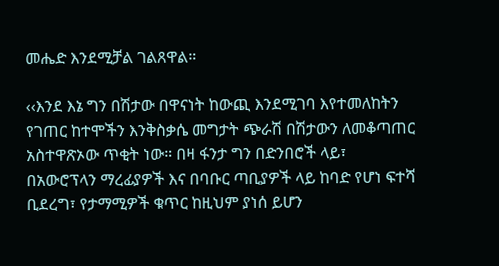መሔድ እንደሚቻል ገልጸዋል።

‹‹እንደ እኔ ግን በሽታው በዋናነት ከውጪ እንደሚገባ እየተመለከትን የገጠር ከተሞችን እንቅስቃሴ መግታት ጭራሽ በሽታውን ለመቆጣጠር አስተዋጽኦው ጥቂት ነው። በዛ ፋንታ ግን በድንበሮች ላይ፣ በአውሮፕላን ማረፊያዎች እና በባቡር ጣቢያዎች ላይ ከባድ የሆነ ፍተሻ ቢደረግ፣ የታማሚዎች ቁጥር ከዚህም ያነሰ ይሆን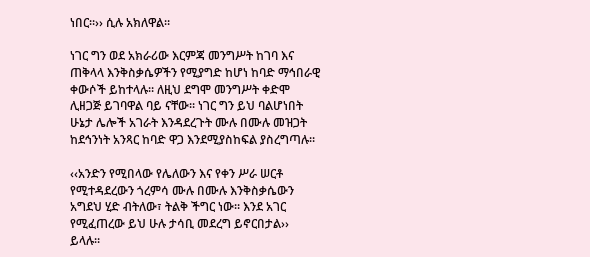ነበር።›› ሲሉ አክለዋል።

ነገር ግን ወደ አክራሪው እርምጃ መንግሥት ከገባ እና ጠቅላላ እንቅስቃሴዎችን የሚያግድ ከሆነ ከባድ ማኅበራዊ ቀውሶች ይከተላሉ። ለዚህ ደግሞ መንግሥት ቀድሞ ሊዘጋጅ ይገባዋል ባይ ናቸው። ነገር ግን ይህ ባልሆነበት ሁኔታ ሌሎች አገራት እንዳደረጉት ሙሉ በሙሉ መዝጋት ከደኅንነት አንጻር ከባድ ዋጋ እንደሚያስከፍል ያስረግጣሉ።

‹‹አንድን የሚበላው የሌለውን እና የቀን ሥራ ሠርቶ የሚተዳደረውን ጎረምሳ ሙሉ በሙሉ እንቅስቃሴውን አግደህ ሂድ ብትለው፣ ትልቅ ችግር ነው። እንደ አገር የሚፈጠረው ይህ ሁሉ ታሳቢ መደረግ ይኖርበታል›› ይላሉ።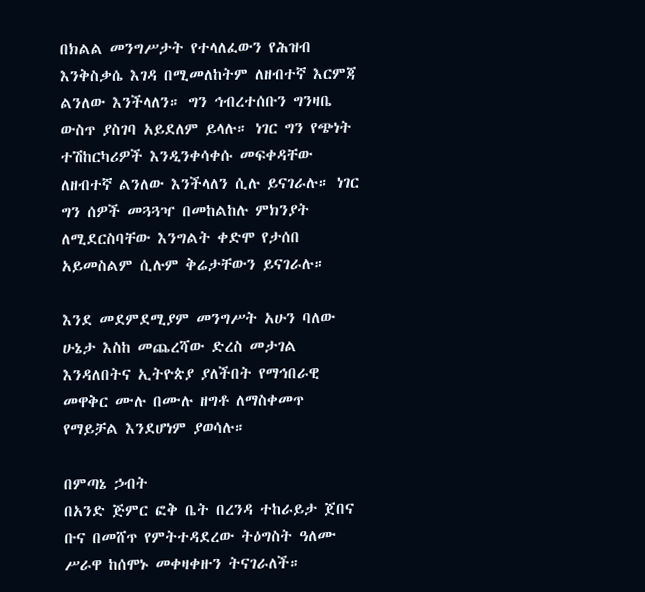በክልል መንግሥታት የተላለፈውን የሕዝብ እንቅስቃሴ እገዳ በሚመለከትም ለዘብተኛ እርምጃ ልንለው እንችላለን። ግን ኅብረተሰቡን ግንዛቤ ውስጥ ያስገባ አይደለም ይላሉ። ነገር ግን የጭነት ተሽከርካሪዎች እንዲንቀሳቀሱ መፍቀዳቸው ለዘብተኛ ልንለው እንችላለን ሲሉ ይናገራሉ። ነገር ግን ሰዎች መጓጓዣ በመከልከሉ ምክንያት ለሚደርስባቸው እንግልት ቀድሞ የታሰበ አይመስልም ሲሉም ቅሬታቸውን ይናገራሉ።

እንደ መደምደሚያም መንግሥት አሁን ባለው ሁኔታ እስከ መጨረሻው ድረስ መታገል እንዳለበትና ኢትዮጵያ ያለችበት የማኅበራዊ መዋቅር ሙሉ በሙሉ ዘግቶ ለማስቀመጥ የማይቻል እንደሆነም ያወሳሉ።

በምጣኔ ኃብት
በአንድ ጅምር ፎቅ ቤት በረንዳ ተከራይታ ጀበና ቡና በመሸጥ የምትተዳደረው ትዕግስት ዓለሙ ሥራዋ ከሰሞኑ መቀዛቀዙን ትናገራለች።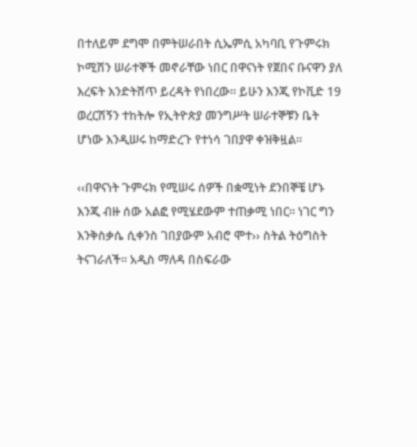በተለይም ደግሞ በምትሠራበት ሲኤምሲ አካባቢ የጉምሩክ ኮሚሽን ሠራተኞች መኖራቸው ነበር በዋናነት የጀበና ቡናዋን ያለ እረፍት እንድትሸጥ ይረዳት የነበረው። ይሁን እንጂ የኮቪድ 19 ወረርሽኝን ተከትሎ የኢትዮጵያ መንግሥት ሠራተኞቹን ቤት ሆነው እንዲሠሩ ከማድረጉ የተነሳ ገበያዋ ቀዝቅዟል።

‹‹በዋናነት ጉምሩክ የሚሠሩ ሰዎች በቋሚነት ደንበኞቼ ሆኑ እንጂ ብዙ ሰው አልፎ የሚሄደውም ተጠቃሚ ነበር። ነገር ግን እንቅስቃሴ ሲቀንስ ገበያውም አብሮ ሞተ›› ስትል ትዕግስት ትናገራለች። አዲስ ማለዳ በስፍራው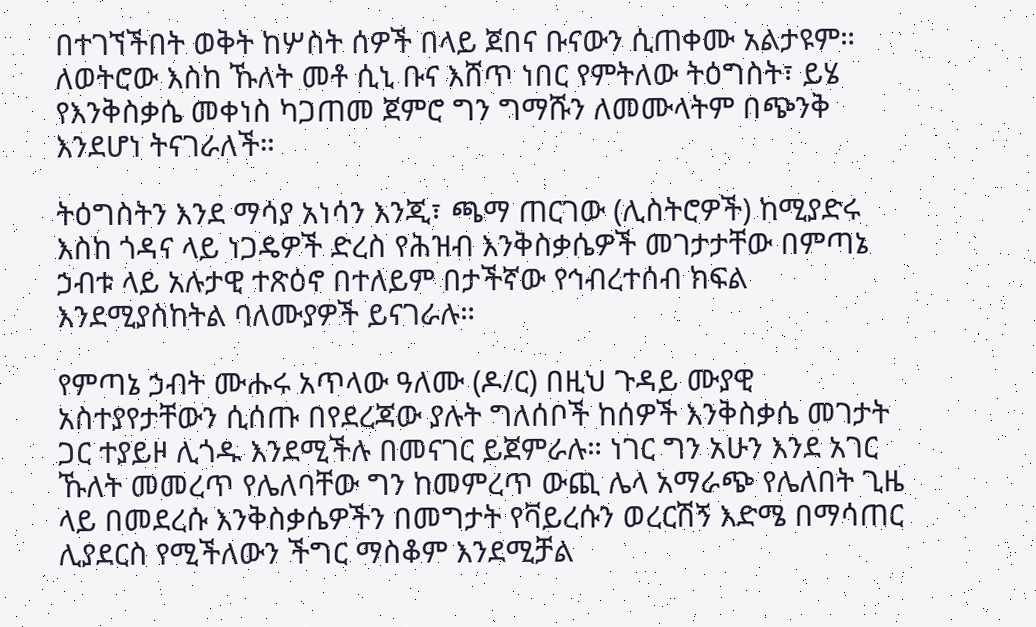በተገኘችበት ወቅት ከሦስት ሰዎች በላይ ጀበና ቡናውን ሲጠቀሙ አልታዩም። ለወትሮው እስከ ኹለት መቶ ሲኒ ቡና እሸጥ ነበር የምትለው ትዕግስት፣ ይሄ የእንቅስቃሴ መቀነስ ካጋጠመ ጀምሮ ግን ግማሹን ለመሙላትም በጭንቅ እንደሆነ ትናገራለች።

ትዕግስትን እንደ ማሳያ አነሳን እንጂ፣ ጫማ ጠርገው (ሊስትሮዎች) ከሚያድሩ እስከ ጎዳና ላይ ነጋዴዎች ድረስ የሕዝብ እንቅስቃሴዎች መገታታቸው በምጣኔ ኃብቱ ላይ አሉታዊ ተጽዕኖ በተለይም በታችኛው የኅብረተሰብ ክፍል እንደሚያስከትል ባለሙያዎች ይናገራሉ።

የምጣኔ ኃብት ሙሑሩ አጥላው ዓለሙ (ዶ/ር) በዚህ ጉዳይ ሙያዊ አስተያየታቸውን ሲሰጡ በየደረጃው ያሉት ግለሰቦች ከሰዎች እንቅስቃሴ መገታት ጋር ተያይዞ ሊጎዱ እንደሚችሉ በመናገር ይጀምራሉ። ነገር ግን አሁን እንደ አገር ኹለት መመረጥ የሌለባቸው ግን ከመምረጥ ውጪ ሌላ አማራጭ የሌለበት ጊዜ ላይ በመደረሱ እንቅስቃሴዎችን በመግታት የቫይረሱን ወረርሽኝ እድሜ በማሳጠር ሊያደርስ የሚችለውን ችግር ማስቆም እንደሚቻል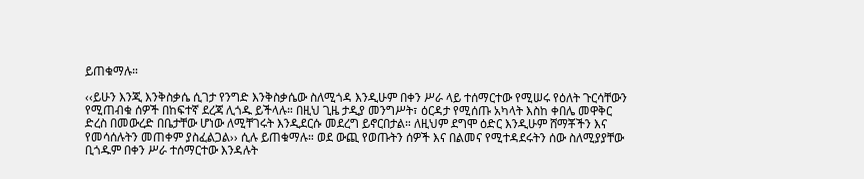ይጠቁማሉ።

‹‹ይሁን እንጂ እንቅስቃሴ ሲገታ የንግድ እንቅስቃሴው ስለሚጎዳ እንዲሁም በቀን ሥራ ላይ ተሰማርተው የሚሠሩ የዕለት ጉርሳቸውን የሚጠብቁ ሰዎች በከፍተኛ ደረጃ ሊጎዱ ይችላሉ። በዚህ ጊዜ ታዲያ መንግሥት፣ ዕርዳታ የሚሰጡ አካላት እስከ ቀበሌ መዋቅር ድረስ በመውረድ በቤታቸው ሆነው ለሚቸገሩት እንዲደርሱ መደረግ ይኖርበታል። ለዚህም ደግሞ ዕድር እንዲሁም ሸማቾችን እና የመሳሰሉትን መጠቀም ያስፈልጋል›› ሲሉ ይጠቁማሉ። ወደ ውጪ የወጡትን ሰዎች እና በልመና የሚተዳደሩትን ሰው ስለሚያያቸው ቢጎዱም በቀን ሥራ ተሰማርተው እንዳሉት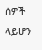ሰዎች ላይሆን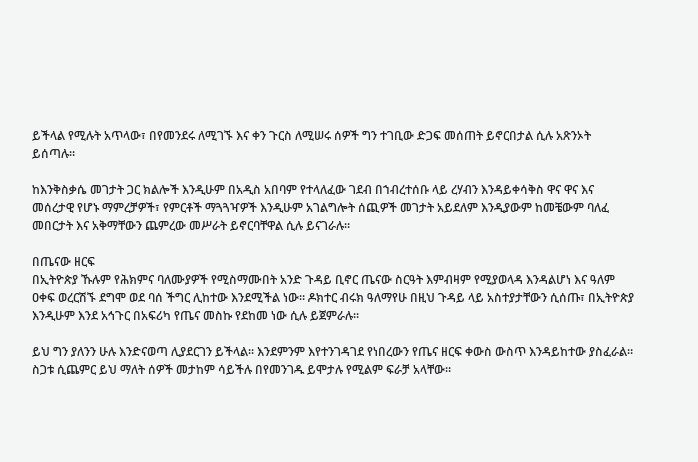ይችላል የሚሉት አጥላው፣ በየመንደሩ ለሚገኙ እና ቀን ጉርስ ለሚሠሩ ሰዎች ግን ተገቢው ድጋፍ መሰጠት ይኖርበታል ሲሉ አጽንኦት ይሰጣሉ።

ከእንቅስቃሴ መገታት ጋር ክልሎች እንዲሁም በአዲስ አበባም የተላለፈው ገደብ በኀብረተሰቡ ላይ ረሃብን እንዳይቀሳቅስ ዋና ዋና እና መሰረታዊ የሆኑ ማምረቻዎች፣ የምርቶች ማጓጓዣዎች እንዲሁም አገልግሎት ሰጪዎች መገታት አይደለም እንዲያውም ከመቼውም ባለፈ መበርታት እና አቅማቸውን ጨምረው መሥራት ይኖርባቸዋል ሲሉ ይናገራሉ።

በጤናው ዘርፍ
በኢትዮጵያ ኹሉም የሕክምና ባለሙያዎች የሚስማሙበት አንድ ጉዳይ ቢኖር ጤናው ስርዓት እምብዛም የሚያወላዳ እንዳልሆነ እና ዓለም ዐቀፍ ወረርሽኙ ደግሞ ወደ ባሰ ችግር ሊከተው እንደሚችል ነው። ዶክተር ብሩክ ዓለማየሁ በዚህ ጉዳይ ላይ አስተያታቸውን ሲሰጡ፣ በኢትዮጵያ እንዲሁም እንደ አኅጉር በአፍሪካ የጤና መስኩ የደከመ ነው ሲሉ ይጀምራሉ።

ይህ ግን ያለንን ሁሉ እንድናወጣ ሊያደርገን ይችላል። እንደምንም እየተንገዳገደ የነበረውን የጤና ዘርፍ ቀውስ ውስጥ እንዳይከተው ያስፈራል። ስጋቱ ሲጨምር ይህ ማለት ሰዎች መታከም ሳይችሉ በየመንገዱ ይሞታሉ የሚልም ፍራቻ አላቸው።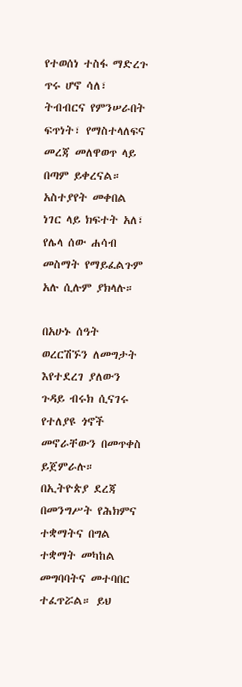የተወሰነ ተስፋ ማድረጉ ጥሩ ሆኖ ሳለ፣ ትብብርና የምንሠራበት ፍጥነት፣ የማስተላለፍና መረጃ መለዋወጥ ላይ በጣም ይቀረናል። አስተያየት መቀበል ነገር ላይ ክፍተት አለ፣ የሌላ ሰው ሐሳብ መስማት የማይፈልጉም አሉ ሲሉም ያክላሉ።

በአሁኑ ሰዓት ወረርሽኙን ለመግታት እየተደረገ ያለውን ጉዳይ ብሩክ ሲናገሩ የተለያዩ ጎኖች መኖራቸውን በመጥቀስ ይጀምራሉ። በኢትዮጵያ ደረጃ በመንግሥት የሕክምና ተቋማትና በግል ተቋማት መካከል መግባባትና መተባበር ተፈጥሯል። ይህ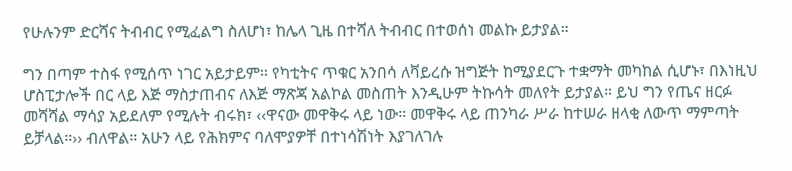የሁሉንም ድርሻና ትብብር የሚፈልግ ስለሆነ፣ ከሌላ ጊዜ በተሻለ ትብብር በተወሰነ መልኩ ይታያል።

ግን በጣም ተስፋ የሚሰጥ ነገር አይታይም። የካቲትና ጥቁር አንበሳ ለቫይረሱ ዝግጅት ከሚያደርጉ ተቋማት መካከል ሲሆኑ፣ በእነዚህ ሆስፒታሎች በር ላይ እጅ ማስታጠብና ለእጅ ማጽጃ አልኮል መስጠት እንዲሁም ትኩሳት መለየት ይታያል። ይህ ግን የጤና ዘርፉ መሻሻል ማሳያ አይደለም የሚሉት ብሩክ፣ ‹‹ዋናው መዋቅሩ ላይ ነው። መዋቅሩ ላይ ጠንካራ ሥራ ከተሠራ ዘላቂ ለውጥ ማምጣት ይቻላል።›› ብለዋል። አሁን ላይ የሕክምና ባለሞያዎቸ በተነሳሽነት እያገለገሉ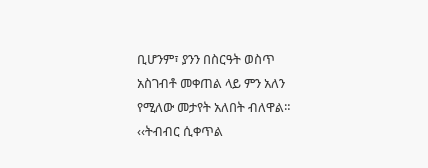ቢሆንም፣ ያንን በስርዓት ወስጥ አስገብቶ መቀጠል ላይ ምን አለን የሚለው መታየት አለበት ብለዋል። ‹‹ትብብር ሲቀጥል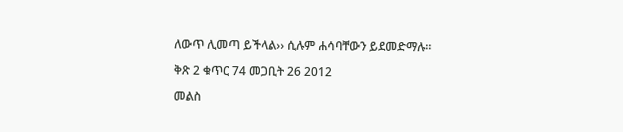ለውጥ ሊመጣ ይችላል›› ሲሉም ሐሳባቸውን ይደመድማሉ።

ቅጽ 2 ቁጥር 74 መጋቢት 26 2012

መልስ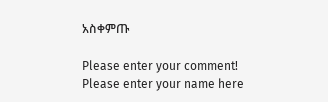አስቀምጡ

Please enter your comment!
Please enter your name here